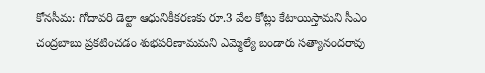కోనసీమ: గోదావరి డెల్టా ఆధునికీకరణకు రూ.3 వేల కోట్లు కేటాయిస్తామని సీఎం చంద్రబాబు ప్రకటించడం శుభపరిణామమని ఎమ్మెల్యే బండారు సత్యానందరావు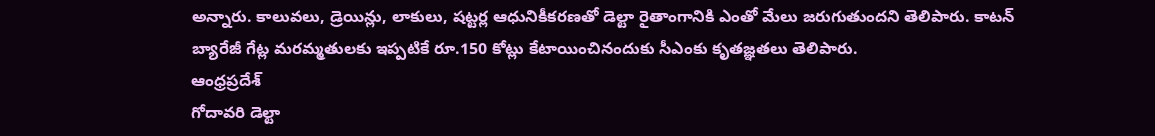అన్నారు. కాలువలు, డ్రెయిన్లు, లాకులు, షట్టర్ల ఆధునికీకరణతో డెల్టా రైతాంగానికి ఎంతో మేలు జరుగుతుందని తెలిపారు. కాటన్ బ్యారేజీ గేట్ల మరమ్మతులకు ఇప్పటికే రూ.150 కోట్లు కేటాయించినందుకు సీఎంకు కృతజ్ఞతలు తెలిపారు.
ఆంధ్రప్రదేశ్
గోదావరి డెల్టా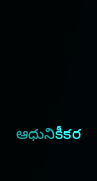ఆధునికీకర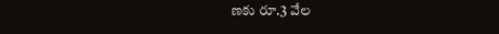ణకు రూ.3 వేల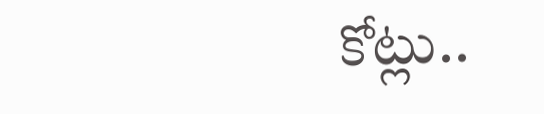కోట్లు..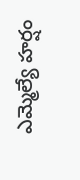ఎమ్మెల్యే హర్షం